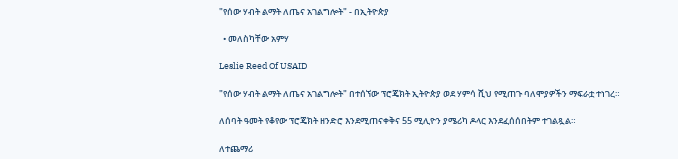"የሰው ሃብት ልማት ለጤና አገልግሎት" - በኢትዮጵያ

  • መለስካቸው አምሃ

Leslie Reed Of USAID

"የሰው ሃብት ልማት ለጤና አገልግሎት" በተሰኘው ፕሮጄክት ኢትዮጵያ ወደ ሃምሳ ሺህ የሚጠጉ ባለሞያዎችን ማፍራቷ ተነገረ።

ለሰባት ዓመት የቆየው ፕሮጄክት ዘንድሮ እንደሚጠናቀቅና 55 ሚሊዮን ያሜሪካ ዶላር እንደፈሰሰበትም ተገልጿል።

ለተጨማሪ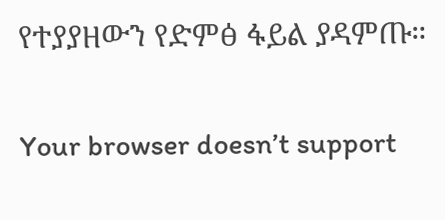የተያያዘውን የድምፅ ፋይል ያዳምጡ።

Your browser doesn’t support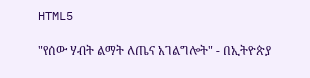HTML5

"የሰው ሃብት ልማት ለጤና አገልግሎት" - በኢትዮጵያ